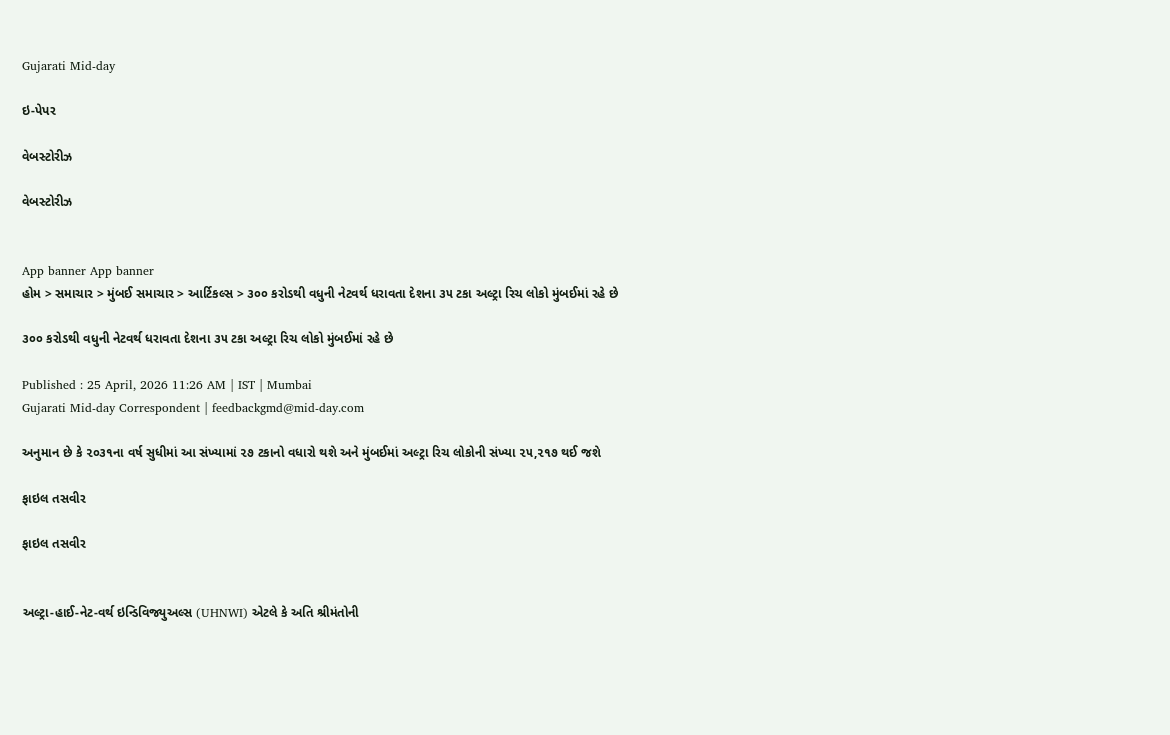Gujarati Mid-day

ઇ-પેપર

વેબસ્ટોરીઝ

વેબસ્ટોરીઝ


App banner App banner
હોમ > સમાચાર > મુંબઈ સમાચાર > આર્ટિકલ્સ > ૩૦૦ કરોડથી વધુની નેટવર્થ ધરાવતા દેશના ૩૫ ટકા અલ્ટ્રા રિચ લોકો મુંબઈમાં રહે છે

૩૦૦ કરોડથી વધુની નેટવર્થ ધરાવતા દેશના ૩૫ ટકા અલ્ટ્રા રિચ લોકો મુંબઈમાં રહે છે

Published : 25 April, 2026 11:26 AM | IST | Mumbai
Gujarati Mid-day Correspondent | feedbackgmd@mid-day.com

અનુમાન છે કે ૨૦૩૧ના વર્ષ સુધીમાં આ સંખ્યામાં ૨૭ ટકાનો વધારો થશે અને મુંબઈમાં અલ્ટ્રા રિચ લોકોની સંખ્યા ૨૫,૨૧૭ થઈ જશે

ફાઇલ તસવીર

ફાઇલ તસવીર


અલ્ટ્રા-હાઈ-નેટ-વર્થ ઇન્ડિવિજ્યુઅલ્સ (UHNWI) એટલે કે અતિ શ્રીમંતોની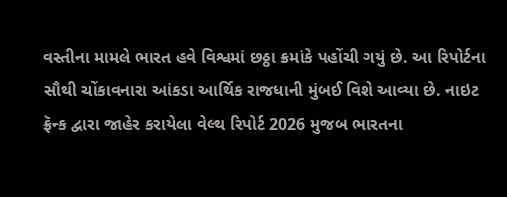વસ્તીના મામલે ભારત હવે વિશ્વમાં છઠ્ઠા ક્રમાંકે પહોંચી ગયું છે. આ રિપોર્ટના સૌથી ચોંકાવનારા આંકડા આર્થિક રાજધાની મુંબઈ વિશે આવ્યા છે. નાઇટ ફ્રૅન્ક દ્વારા જાહેર કરાયેલા ‍વેલ્થ રિપોર્ટ 2026 મુજબ ભારતના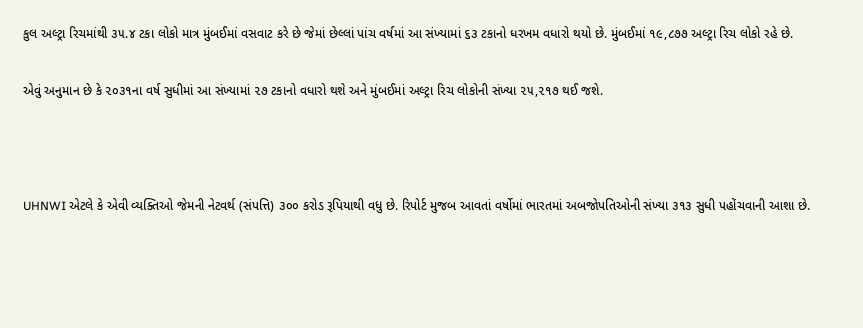કુલ અલ્ટ્રા રિચમાંથી ૩૫.૪ ટકા લોકો માત્ર મુંબઈમાં વસવાટ કરે છે જેમાં છેલ્લાં પાંચ વર્ષમાં આ સંખ્યામાં ૬૩ ટકાનો ધરખમ વધારો થયો છે. મુંબઈમાં ૧૯,૮૭૭ અલ્ટ્રા રિચ લોકો રહે છે.

એવું અનુમાન છે કે ૨૦૩૧ના વર્ષ સુધીમાં આ સંખ્યામાં ૨૭ ટકાનો વધારો થશે અને મુંબઈમાં અલ્ટ્રા રિચ લોકોની સંખ્યા ૨૫,૨૧૭ થઈ જશે.



UHNWI એટલે કે એવી વ્યક્તિઓ જેમની નેટવર્થ (સંપત્તિ) ૩૦૦ કરોડ રૂપિયાથી વધુ છે. રિપોર્ટ મુજબ આવતાં વર્ષોમાં ભારતમાં અબજોપતિઓની સંખ્યા ૩૧૩ સુધી પહોંચવાની આશા છે.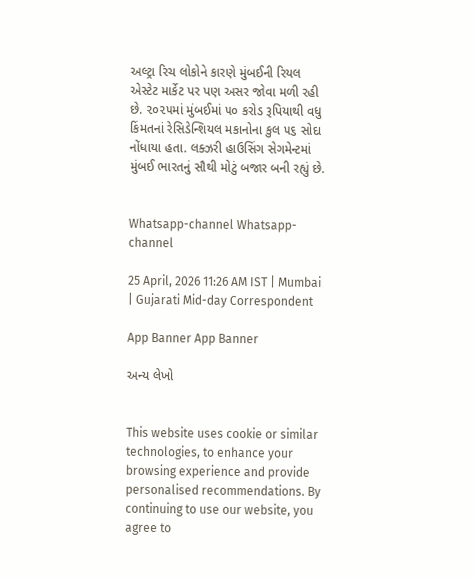અલ્ટ્રા રિચ લોકોને કારણે મુંબઈની રિયલ એસ્ટેટ માર્કેટ પર પણ અસર જોવા મળી રહી છે. ૨૦૨૫માં મુંબઈમાં ૫૦ કરોડ રૂપિયાથી વધુ કિંમતનાં રેસિડેન્શિયલ મકાનોના કુલ ૫૬ સોદા નોંધાયા હતા. લક્ઝરી હાઉસિંગ સેગમેન્ટમાં મુંબઈ ભારતનું સૌથી મોટું બજાર બની રહ્યું છે.


Whatsapp-channel Whatsapp-channel

25 April, 2026 11:26 AM IST | Mumbai | Gujarati Mid-day Correspondent

App Banner App Banner

અન્ય લેખો


This website uses cookie or similar technologies, to enhance your browsing experience and provide personalised recommendations. By continuing to use our website, you agree to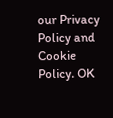our Privacy Policy and Cookie Policy. OK